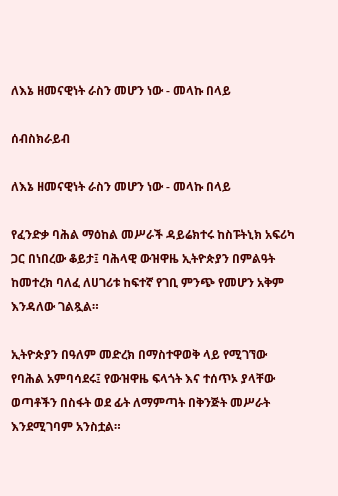ለእኔ ዘመናዊነት ራስን መሆን ነው - መላኩ በላይ

ሰብስክራይብ

ለእኔ ዘመናዊነት ራስን መሆን ነው - መላኩ በላይ

የፈንድቃ ባሕል ማዕከል መሥራች ዳይሬክተሩ ከስፑትኒክ አፍሪካ ጋር በነበረው ቆይታ፤ ባሕላዊ ውዝዋዜ ኢትዮጵያን በምልዓት ከመተረክ ባለፈ ለሀገሪቱ ከፍተኛ የገቢ ምንጭ የመሆን አቅም እንዳለው ገልጿል።

ኢትዮጵያን በዓለም መድረክ በማስተዋወቅ ላይ የሚገኘው የባሕል አምባሳደሩ፤ የውዝዋዜ ፍላጎት እና ተሰጥኦ ያላቸው ወጣቶችን በስፋት ወደ ፊት ለማምጣት በቅንጅት መሥራት እንደሚገባም አንስቷል።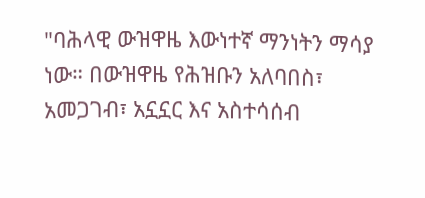"ባሕላዊ ውዝዋዜ እውነተኛ ማንነትን ማሳያ ነው። በውዝዋዜ የሕዝቡን አለባበስ፣ አመጋገብ፣ አኗኗር እና አስተሳሰብ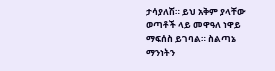ታሳያለሽ። ይህ አቅም ያላቸው ወጣቶች ላይ መዋዓለ ነዋይ ማፍሰስ ይገባል። ስልጣኔ ማንነትን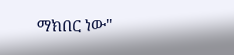ማክበር ነው"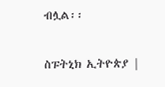ብሏል፡፡

ስፑትኒክ ኢትዮጵያ |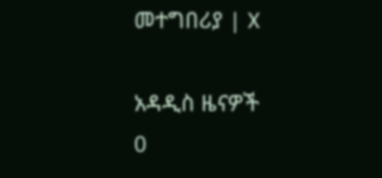መተግበሪያ | X

አዳዲስ ዜናዎች
0